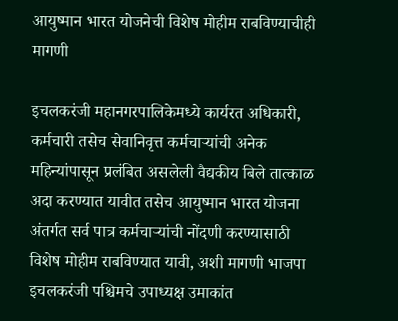आयुष्मान भारत योजनेची विशेष मोहीम राबविण्याचीही मागणी

इचलकरंजी महानगरपालिकेमध्ये कार्यरत अधिकारी, कर्मचारी तसेच सेवानिवृत्त कर्मचाऱ्यांची अनेक महिन्यांपासून प्रलंबित असलेली वैद्यकीय बिले तात्काळ अदा करण्यात यावीत तसेच आयुष्मान भारत योजना अंतर्गत सर्व पात्र कर्मचाऱ्यांची नोंदणी करण्यासाठी विशेष मोहीम राबविण्यात यावी, अशी मागणी भाजपा इचलकरंजी पश्चिमचे उपाध्यक्ष उमाकांत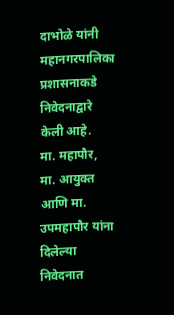दाभोळे यांनी महानगरपालिका प्रशासनाकडे निवेदनाद्वारे केली आहे.
मा. महापौर, मा. आयुक्त आणि मा. उपमहापौर यांना दिलेल्या निवेदनात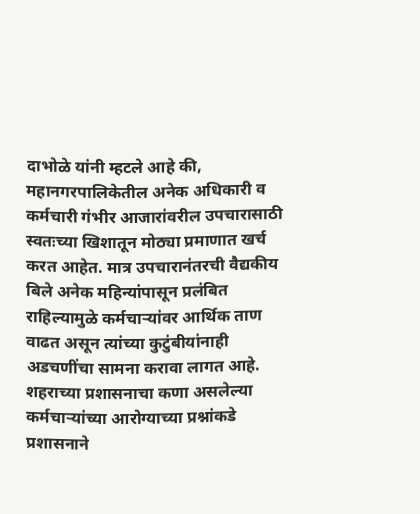दाभोळे यांनी म्हटले आहे की, महानगरपालिकेतील अनेक अधिकारी व कर्मचारी गंभीर आजारांवरील उपचारासाठी स्वतःच्या खिशातून मोठ्या प्रमाणात खर्च करत आहेत. मात्र उपचारानंतरची वैद्यकीय बिले अनेक महिन्यांपासून प्रलंबित राहिल्यामुळे कर्मचाऱ्यांवर आर्थिक ताण वाढत असून त्यांच्या कुटुंबीयांनाही अडचणींचा सामना करावा लागत आहे. शहराच्या प्रशासनाचा कणा असलेल्या कर्मचाऱ्यांच्या आरोग्याच्या प्रश्नांकडे प्रशासनाने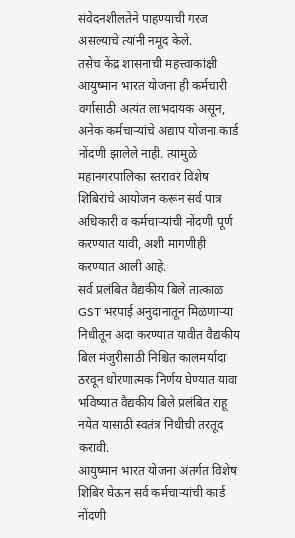संवेदनशीलतेने पाहण्याची गरज असल्याचे त्यांनी नमूद केले.
तसेच केंद्र शासनाची महत्त्वाकांक्षी आयुष्मान भारत योजना ही कर्मचारी वर्गासाठी अत्यंत लाभदायक असून, अनेक कर्मचाऱ्यांचे अद्याप योजना कार्ड नोंदणी झालेले नाही. त्यामुळे महानगरपालिका स्तरावर विशेष शिबिरांचे आयोजन करून सर्व पात्र अधिकारी व कर्मचाऱ्यांची नोंदणी पूर्ण करण्यात यावी, अशी मागणीही करण्यात आली आहे.
सर्व प्रलंबित वैद्यकीय बिले तात्काळ GST भरपाई अनुदानातून मिळणाऱ्या निधीतून अदा करण्यात यावीत वैद्यकीय बिल मंजुरीसाठी निश्चित कालमर्यादा ठरवून धोरणात्मक निर्णय घेण्यात यावा भविष्यात वैद्यकीय बिले प्रलंबित राहू नयेत यासाठी स्वतंत्र निधीची तरतूद करावी.
आयुष्मान भारत योजना अंतर्गत विशेष शिबिर घेऊन सर्व कर्मचाऱ्यांची कार्ड नोंदणी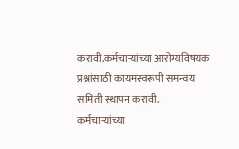करावी.कर्मचाऱ्यांच्या आरोग्यविषयक प्रश्नांसाठी कायमस्वरूपी समन्वय समिती स्थापन करावी.
कर्मचाऱ्यांच्या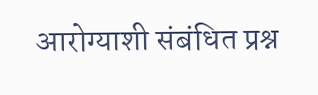आरोग्याशी संबंधित प्रश्न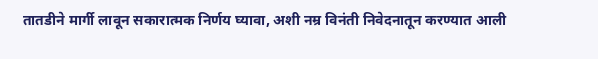तातडीने मार्गी लावून सकारात्मक निर्णय घ्यावा, अशी नम्र विनंती निवेदनातून करण्यात आली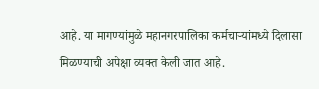आहे. या मागण्यांमुळे महानगरपालिका कर्मचाऱ्यांमध्ये दिलासा मिळण्याची अपेक्षा व्यक्त केली जात आहे.